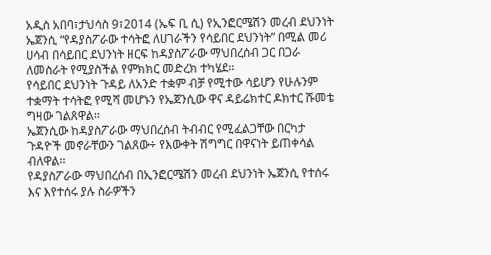አዲስ አበባ፣ታህሳስ 9፣2014 (ኤፍ ቢ ሲ) የኢንፎርሜሽን መረብ ደህንነት ኤጀንሲ “የዳያስፖራው ተሳትፎ ለሀገራችን የሳይበር ደህንነት” በሚል መሪ ሀሳብ በሳይበር ደህንነት ዘርፍ ከዳያስፖራው ማህበረሰብ ጋር በጋራ ለመስራት የሚያስችል የምክክር መድረክ ተካሄደ፡፡
የሳይበር ደህንነት ጉዳይ ለአንድ ተቋም ብቻ የሚተው ሳይሆን የሁሉንም ተቋማት ተሳትፎ የሚሻ መሆኑን የኤጀንሲው ዋና ዳይሬክተር ዶክተር ሹመቴ ግዛው ገልጸዋል፡፡
ኤጀንሲው ከዳያስፖራው ማህበረሰብ ትብብር የሚፈልጋቸው በርካታ ጉዳዮች መኖራቸውን ገልጸው÷ የእውቀት ሽግግር በዋናነት ይጠቀሳል ብለዋል፡፡
የዳያስፖራው ማህበረሰብ በኢንፎርሜሽን መረብ ደህንነት ኤጀንሲ የተሰሩ እና እየተሰሩ ያሉ ስራዎችን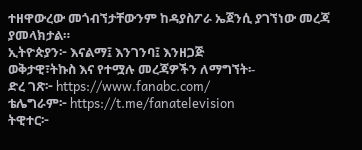ተዘዋውረው መጎብኘታቸውንም ከዳያስፖራ ኤጀንሲ ያገኘነው መረጃ ያመላክታል።
ኢትዮጵያን፦ እናልማ፤ እንገንባ፤ እንዘጋጅ
ወቅታዊ፣ትኩስ እና የተሟሉ መረጃዎችን ለማግኘት፡-
ድረ ገጽ፦ https://www.fanabc.com/
ቴሌግራም፦ https://t.me/fanatelevision
ትዊተር፦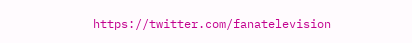https://twitter.com/fanatelevision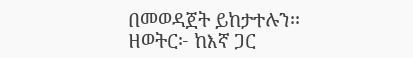በመወዳጀት ይከታተሉን፡፡
ዘወትር፦ ከእኛ ጋር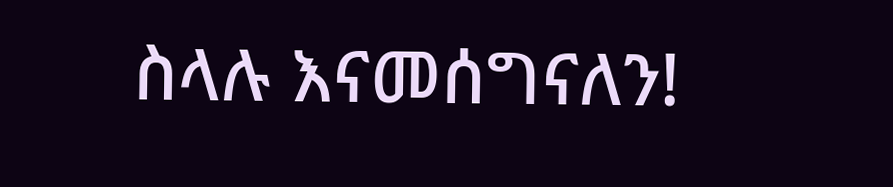ስላሉ እናመሰግናለን!